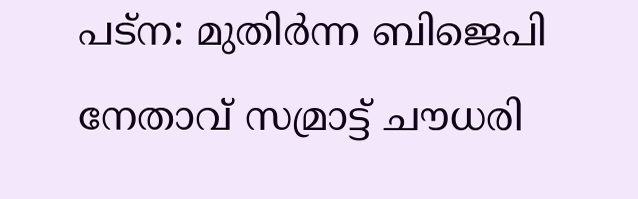പട്ന: മുതിർന്ന ബിജെപി നേതാവ് സമ്രാട്ട് ചൗധരി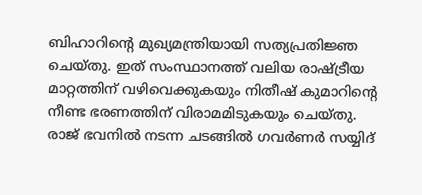ബിഹാറിന്റെ മുഖ്യമന്ത്രിയായി സത്യപ്രതിജ്ഞ ചെയ്തു. ഇത് സംസ്ഥാനത്ത് വലിയ രാഷ്ട്രീയ മാറ്റത്തിന് വഴിവെക്കുകയും നിതീഷ് കുമാറിന്റെ നീണ്ട ഭരണത്തിന് വിരാമമിടുകയും ചെയ്തു.
രാജ് ഭവനിൽ നടന്ന ചടങ്ങിൽ ഗവർണർ സയ്യിദ്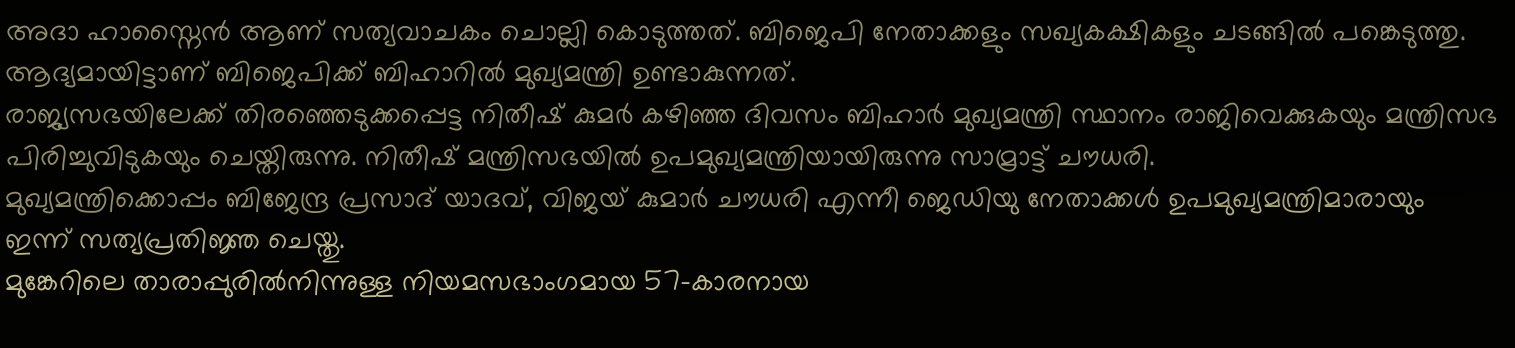അദാ ഹാസ്നൈൻ ആണ് സത്യവാചകം ചൊല്ലി കൊടുത്തത്. ബിജെപി നേതാക്കളും സഖ്യകക്ഷികളും ചടങ്ങിൽ പങ്കെടുത്തു. ആദ്യമായിട്ടാണ് ബിജെപിക്ക് ബിഹാറിൽ മുഖ്യമന്ത്രി ഉണ്ടാകുന്നത്.
രാജ്യസഭയിലേക്ക് തിരഞ്ഞെടുക്കപ്പെട്ട നിതീഷ് കുമർ കഴിഞ്ഞ ദിവസം ബിഹാർ മുഖ്യമന്ത്രി സ്ഥാനം രാജിവെക്കുകയും മന്ത്രിസഭ പിരിച്ചുവിടുകയും ചെയ്തിരുന്നു. നിതീഷ് മന്ത്രിസഭയിൽ ഉപമുഖ്യമന്ത്രിയായിരുന്നു സാമ്രാട്ട് ചൗധരി.
മുഖ്യമന്ത്രിക്കൊപ്പം ബിജേന്ദ്ര പ്രസാദ് യാദവ്, വിജയ് കുമാർ ചൗധരി എന്നീ ജെഡിയു നേതാക്കൾ ഉപമുഖ്യമന്ത്രിമാരായും ഇന്ന് സത്യപ്രതിജ്ഞ ചെയ്തു.
മുങ്കേറിലെ താരാപ്പുരിൽനിന്നുള്ള നിയമസഭാംഗമായ 57-കാരനായ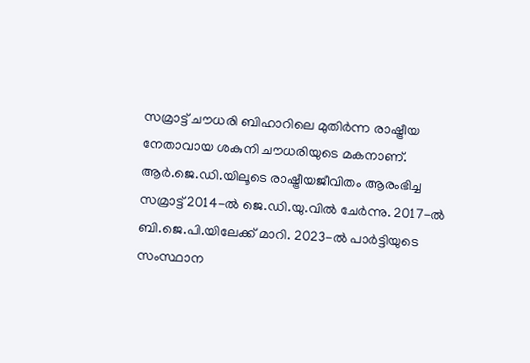സമ്രാട്ട് ചൗധരി ബിഹാറിലെ മുതിർന്ന രാഷ്ട്രീയ നേതാവായ ശകുനി ചൗധരിയുടെ മകനാണ്.
ആർ.ജെ.ഡി.യിലൂടെ രാഷ്ട്രീയജീവിതം ആരംഭിച്ച സമ്രാട്ട് 2014-ൽ ജെ.ഡി.യു.വിൽ ചേർന്നു. 2017-ൽ ബി.ജെ.പി.യിലേക്ക് മാറി. 2023-ൽ പാർട്ടിയുടെ സംസ്ഥാന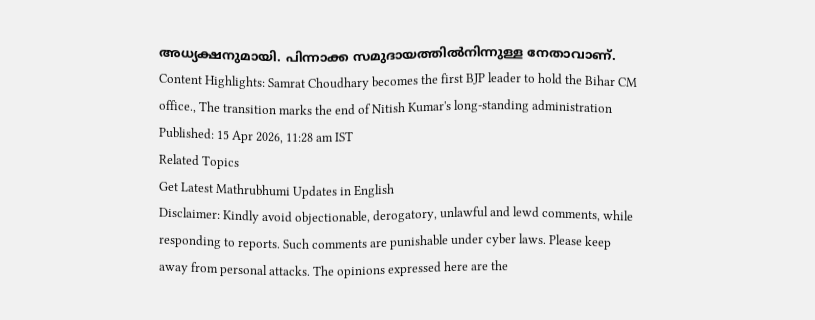അധ്യക്ഷനുമായി. പിന്നാക്ക സമുദായത്തിൽനിന്നുള്ള നേതാവാണ്.
Content Highlights: Samrat Choudhary becomes the first BJP leader to hold the Bihar CM office., The transition marks the end of Nitish Kumar's long-standing administration
Published: 15 Apr 2026, 11:28 am IST
Related Topics
Get Latest Mathrubhumi Updates in English
Disclaimer: Kindly avoid objectionable, derogatory, unlawful and lewd comments, while responding to reports. Such comments are punishable under cyber laws. Please keep away from personal attacks. The opinions expressed here are the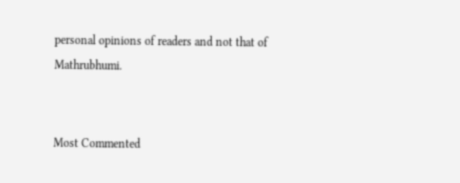personal opinions of readers and not that of Mathrubhumi.


Most Commented